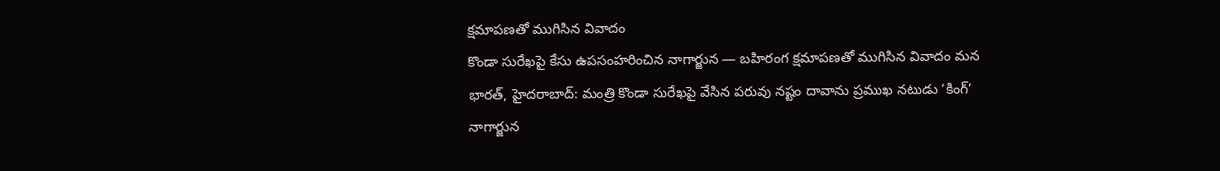క్షమాపణతో ముగిసిన వివాదం
కొండా సురేఖపై కేసు ఉపసంహరించిన నాగార్జున — బహిరంగ క్షమాపణతో ముగిసిన వివాదం మన భారత్, హైదరాబాద్: మంత్రి కొండా సురేఖపై వేసిన పరువు నష్టం దావాను ప్రముఖ నటుడు ‘కింగ్’ నాగార్జున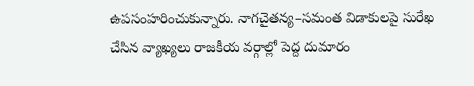ఉపసంహరించుకున్నారు. నాగచైతన్య–సమంత విడాకులపై సురేఖ చేసిన వ్యాఖ్యలు రాజకీయ వర్గాల్లో పెద్ద దుమారం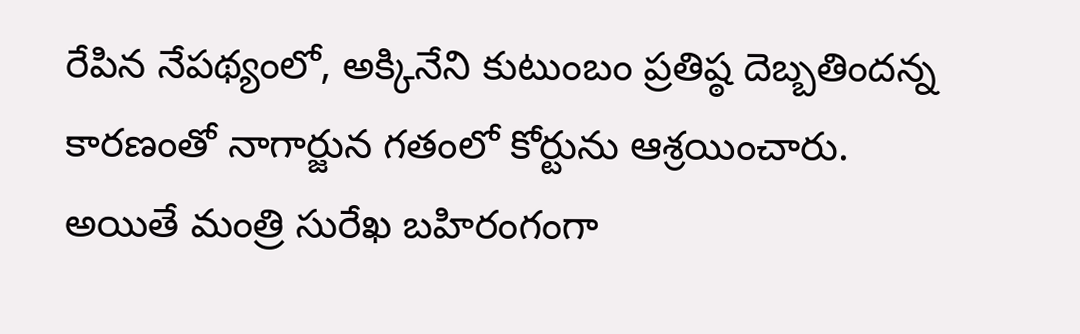రేపిన నేపథ్యంలో, అక్కినేని కుటుంబం ప్రతిష్ఠ దెబ్బతిందన్న కారణంతో నాగార్జున గతంలో కోర్టును ఆశ్రయించారు. అయితే మంత్రి సురేఖ బహిరంగంగా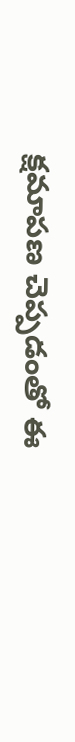క్షమాపణ చెప్పడంతో ఈ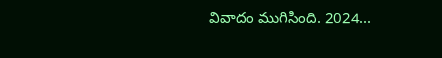వివాదం ముగిసింది. 2024...